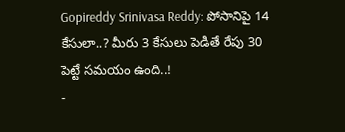Gopireddy Srinivasa Reddy: పోసానిపై 14 కేసులా..? మీరు 3 కేసులు పెడితే రేపు 30 పెట్టే సమయం ఉంది..!
-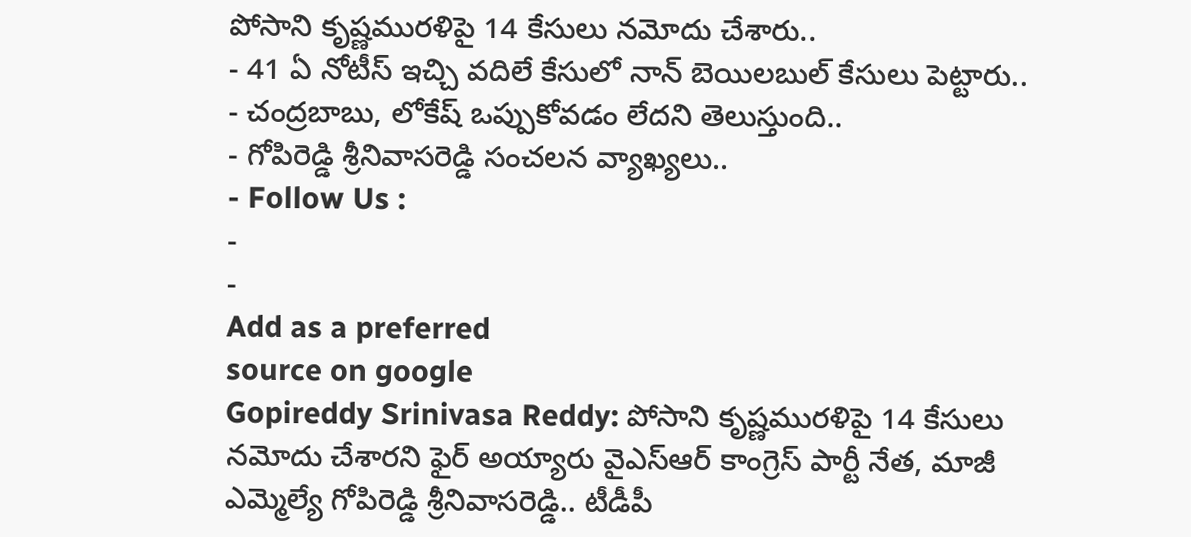పోసాని కృష్ణమురళిపై 14 కేసులు నమోదు చేశారు..
- 41 ఏ నోటీస్ ఇచ్చి వదిలే కేసులో నాన్ బెయిలబుల్ కేసులు పెట్టారు..
- చంద్రబాబు, లోకేష్ ఒప్పుకోవడం లేదని తెలుస్తుంది..
- గోపిరెడ్డి శ్రీనివాసరెడ్డి సంచలన వ్యాఖ్యలు..
- Follow Us :
-
-
Add as a preferred
source on google
Gopireddy Srinivasa Reddy: పోసాని కృష్ణమురళిపై 14 కేసులు నమోదు చేశారని ఫైర్ అయ్యారు వైఎస్ఆర్ కాంగ్రెస్ పార్టీ నేత, మాజీ ఎమ్మెల్యే గోపిరెడ్డి శ్రీనివాసరెడ్డి.. టీడీపీ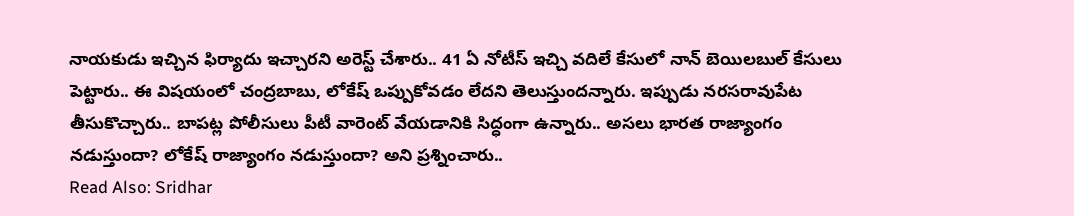నాయకుడు ఇచ్చిన ఫిర్యాదు ఇచ్చారని అరెస్ట్ చేశారు.. 41 ఏ నోటీస్ ఇచ్చి వదిలే కేసులో నాన్ బెయిలబుల్ కేసులు పెట్టారు.. ఈ విషయంలో చంద్రబాబు, లోకేష్ ఒప్పుకోవడం లేదని తెలుస్తుందన్నారు. ఇప్పుడు నరసరావుపేట తీసుకొచ్చారు.. బాపట్ల పోలీసులు పీటీ వారెంట్ వేయడానికి సిద్ధంగా ఉన్నారు.. అసలు భారత రాజ్యాంగం నడుస్తుందా? లోకేష్ రాజ్యాంగం నడుస్తుందా? అని ప్రశ్నించారు..
Read Also: Sridhar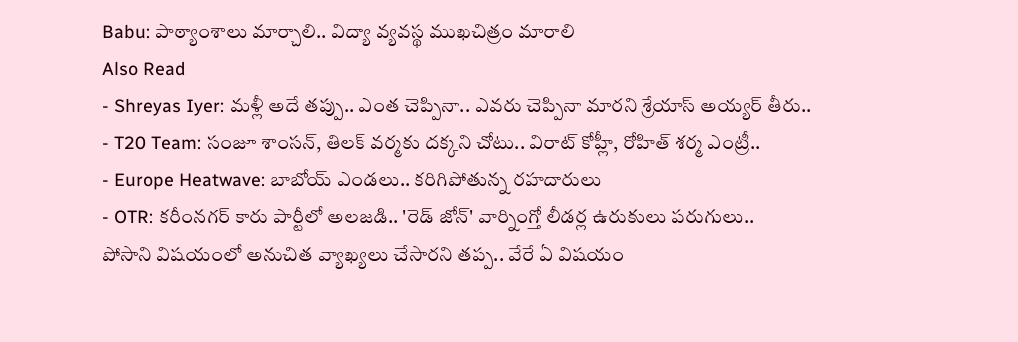Babu: పాఠ్యాంశాలు మార్చాలి.. విద్యా వ్యవస్థ ముఖచిత్రం మారాలి
Also Read
- Shreyas Iyer: మళ్లీ అదే తప్పు.. ఎంత చెప్పినా.. ఎవరు చెప్పినా మారని శ్రేయాస్ అయ్యర్ తీరు..
- T20 Team: సంజూ శాంసన్, తిలక్ వర్మకు దక్కని చోటు.. విరాట్ కోహ్లీ, రోహిత్ శర్మ ఎంట్రీ..
- Europe Heatwave: బాబోయ్ ఎండలు.. కరిగిపోతున్న రహదారులు
- OTR: కరీంనగర్ కారు పార్టీలో అలజడి.. 'రెడ్ జోన్' వార్నింగ్తో లీడర్ల ఉరుకులు పరుగులు..
పోసాని విషయంలో అనుచిత వ్యాఖ్యలు చేసారని తప్ప.. వేరే ఏ విషయం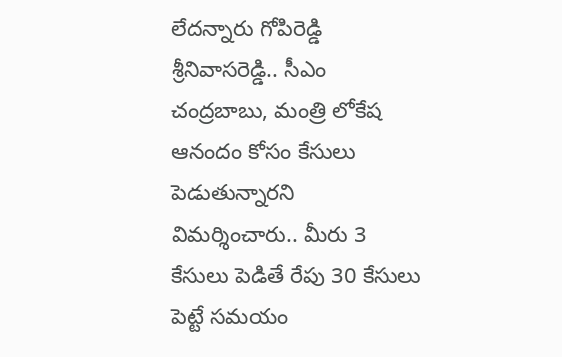లేదన్నారు గోపిరెడ్డి శ్రీనివాసరెడ్డి.. సీఎం చంద్రబాబు, మంత్రి లోకేష ఆనందం కోసం కేసులు పెడుతున్నారని విమర్శించారు.. మీరు 3 కేసులు పెడితే రేపు 30 కేసులు పెట్టే సమయం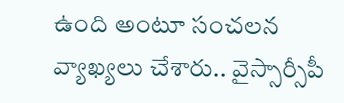ఉంది అంటూ సంచలన వ్యాఖ్యలు చేశారు.. వైస్సార్సీపీ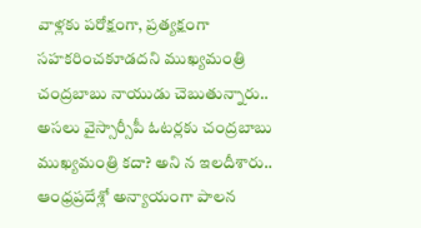వాళ్లకు పరోక్షంగా, ప్రత్యక్షంగా సహకరించకూడదని ముఖ్యమంత్రి చంద్రబాబు నాయుడు చెబుతున్నారు.. అసలు వైస్సార్సీపీ ఓటర్లకు చంద్రబాబు ముఖ్యమంత్రి కదా? అని న ఇలదీశారు.. ఆంధ్రప్రదేశ్లో అన్యాయంగా పాలన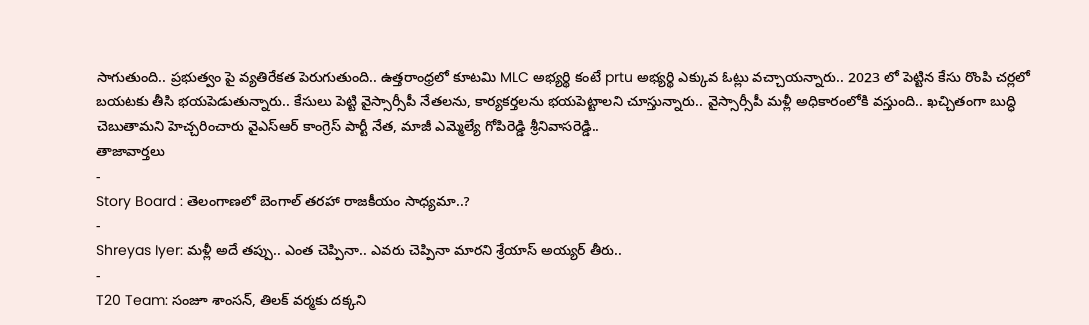సాగుతుంది.. ప్రభుత్వం పై వ్యతిరేకత పెరుగుతుంది.. ఉత్తరాంధ్రలో కూటమి MLC అభ్యర్థి కంటే prtu అభ్యర్థి ఎక్కువ ఓట్లు వచ్చాయన్నారు.. 2023 లో పెట్టిన కేసు రొంపి చర్లలో బయటకు తీసి భయపెడుతున్నారు.. కేసులు పెట్టి వైస్సార్సీపీ నేతలను, కార్యకర్తలను భయపెట్టాలని చూస్తున్నారు.. వైస్సార్సీపీ మళ్లీ అధికారంలోకి వస్తుంది.. ఖచ్చితంగా బుద్ధి చెబుతామని హెచ్చరించారు వైఎస్ఆర్ కాంగ్రెస్ పార్టీ నేత, మాజీ ఎమ్మెల్యే గోపిరెడ్డి శ్రీనివాసరెడ్డి..
తాజావార్తలు
-
Story Board : తెలంగాణలో బెంగాల్ తరహా రాజకీయం సాధ్యమా..?
-
Shreyas Iyer: మళ్లీ అదే తప్పు.. ఎంత చెప్పినా.. ఎవరు చెప్పినా మారని శ్రేయాస్ అయ్యర్ తీరు..
-
T20 Team: సంజూ శాంసన్, తిలక్ వర్మకు దక్కని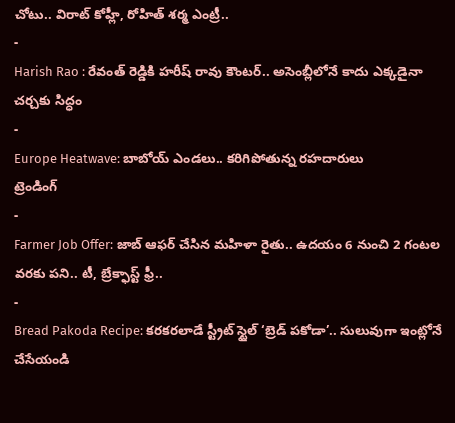చోటు.. విరాట్ కోహ్లీ, రోహిత్ శర్మ ఎంట్రీ..
-
Harish Rao : రేవంత్ రెడ్డికి హరీష్ రావు కౌంటర్.. అసెంబ్లీలోనే కాదు ఎక్కడైనా చర్చకు సిద్ధం
-
Europe Heatwave: బాబోయ్ ఎండలు.. కరిగిపోతున్న రహదారులు
ట్రెండింగ్
-
Farmer Job Offer: జాబ్ ఆఫర్ చేసిన మహిళా రైతు.. ఉదయం 6 నుంచి 2 గంటల వరకు పని.. టీ, బ్రేక్ఫాస్ట్ ఫ్రీ..
-
Bread Pakoda Recipe: కరకరలాడే స్ట్రీట్ స్టైల్ ‘బ్రెడ్ పకోడా’.. సులువుగా ఇంట్లోనే చేసేయండి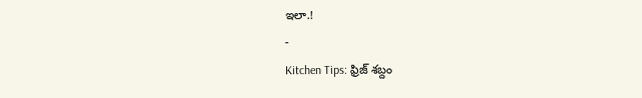ఇలా.!
-
Kitchen Tips: ఫ్రిజ్ శబ్దం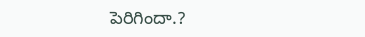పెరిగిందా.?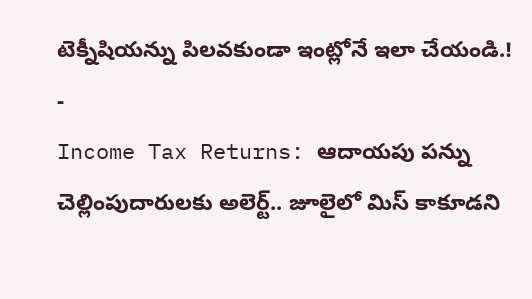టెక్నీషియన్ను పిలవకుండా ఇంట్లోనే ఇలా చేయండి.!
-
Income Tax Returns: ఆదాయపు పన్ను చెల్లింపుదారులకు అలెర్ట్.. జూలైలో మిస్ కాకూడని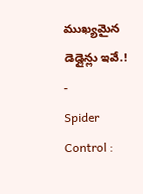ముఖ్యమైన డెడ్లైన్లు ఇవే.!
-
Spider Control :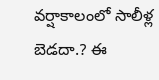వర్షాకాలంలో సాలీళ్ల బెడదా.? ఈ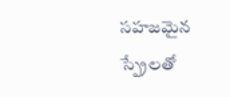సహజమైన స్ప్రేలతో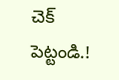చెక్ పెట్టండి.!